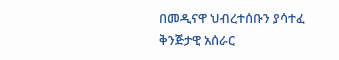በመዲናዋ ህብረተሰቡን ያሳተፈ ቅንጅታዊ አሰራር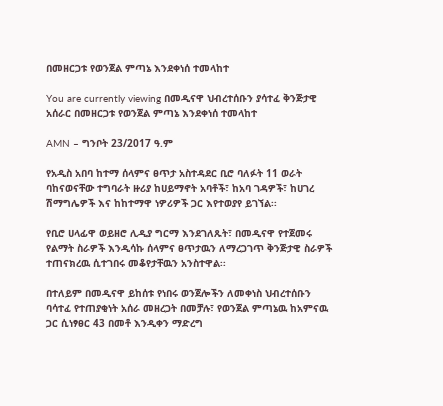በመዘርጋቱ የወንጀል ምጣኔ እንደቀነሰ ተመላከተ

You are currently viewing በመዲናዋ ህብረተሰቡን ያሳተፈ ቅንጅታዊ አሰራር በመዘርጋቱ የወንጀል ምጣኔ እንደቀነሰ ተመላከተ

AMN – ግንቦት 23/2017 ዓ.ም

የአዲስ አበባ ከተማ ሰላምና ፀጥታ አስተዳደር ቢሮ ባለፉት 11 ወራት ባከናወናቸው ተግባራት ዙሪያ ከሀይማኖት አባቶች፣ ከአባ ገዳዎች፣ ከሀገረ ሽማግሌዎች እና ከከተማዋ ነዎሪዎች ጋር እየተወያየ ይገኘል፡፡

የቢሮ ሀላፊዋ ወይዘሮ ሊዲያ ግርማ እንደገለጹት፣ በመዲናዋ የተጀመሩ የልማት ስራዎች እንዲሳኩ ሰላምና ፀጥታዉን ለማረጋገጥ ቅንጅታዊ ስራዎች ተጠናክረዉ ሲተገበሩ መቆየታቸዉን አንስተዋል፡፡

በተለይም በመዲናዋ ይከሰቱ የነበሩ ወንጀሎችን ለመቀነስ ህብረተሰቡን ባሳተፈ የተጠያቂነት አሰራ መዘረጋት በመቻሉ፣ የወንጀል ምጣኔዉ ከአምናዉ ጋር ሲነፃፀር 43 በመቶ እንዲቀን ማድረግ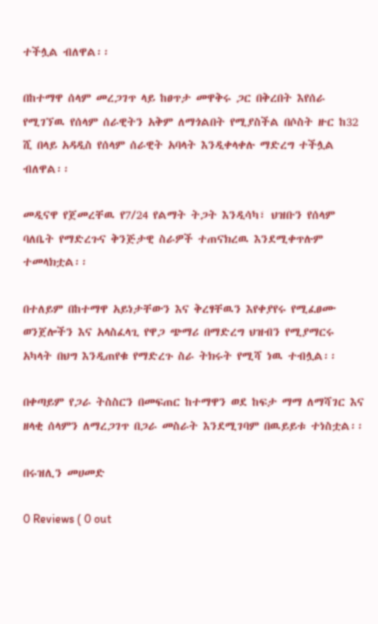ተችሏል ብለዋል፡፡

በከተማዋ ሰላም መረጋገጥ ላይ ከፀጥታ መዋቅሩ ጋር በቅረበት እየሰራ የሚገኘዉ የሰላም ሰራዊትን አቅም ለማጎልበት የሚያስችል በሶስት ዙር ከ32 ሺ በላይ አዳዲስ የሰላም ሰራዊት አባላት እንዲቀላቀሉ ማድረግ ተችሏል ብለዋል፡፡

መዲናዋ የጀመረቸዉ የ7/24 የልማት ትጋት እንዲሳካ፣ ህዝቡን የሰላም ባለቤት የማድረጉና ቅንጅታዊ ስራዎች ተጠናክረዉ እንደሚቀጥሉም ተመላክቷል፡፡

በተለይም በከተማዋ አይነታቸውን እና ቅረፃቸዉን እየቀያየሩ የሚፈፀሙ ወንጀሎችን እና አላስፈላጊ የዋጋ ጭማሪ በማድረግ ህዝብን የሚያማርሩ አካላት በህግ እንዲጠየቁ የማድረጉ ስራ ትክሩት የሚሻ ነዉ ተብሏል፡፡

በቀጣይም የጋራ ትስስርን በመፍጠር ከተማዋን ወደ ከፍታ ማማ ለማሻገር እና ዘላቂ ሰላምን ለማረጋገጥ በጋራ መስራት እንደሚገባም በዉይይቱ ተነስቷል፡፡

በሩዝሊን መሀመድ

0 Reviews ( 0 out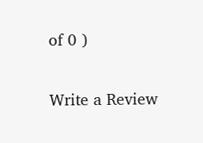of 0 )

Write a Review